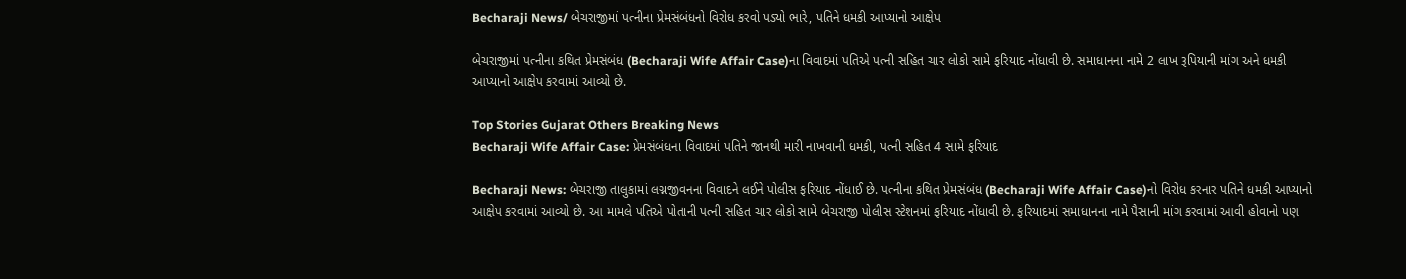Becharaji News/ બેચરાજીમાં પત્નીના પ્રેમસંબંધનો વિરોધ કરવો પડ્યો ભારે, પતિને ધમકી આપ્યાનો આક્ષેપ

બેચરાજીમાં પત્નીના કથિત પ્રેમસંબંધ (Becharaji Wife Affair Case)ના વિવાદમાં પતિએ પત્ની સહિત ચાર લોકો સામે ફરિયાદ નોંધાવી છે. સમાધાનના નામે 2 લાખ રૂપિયાની માંગ અને ધમકી આપ્યાનો આક્ષેપ કરવામાં આવ્યો છે.

Top Stories Gujarat Others Breaking News
Becharaji Wife Affair Case: પ્રેમસંબંધના વિવાદમાં પતિને જાનથી મારી નાખવાની ધમકી, પત્ની સહિત 4 સામે ફરિયાદ

Becharaji News: બેચરાજી તાલુકામાં લગ્નજીવનના વિવાદને લઈને પોલીસ ફરિયાદ નોંધાઈ છે. પત્નીના કથિત પ્રેમસંબંધ (Becharaji Wife Affair Case)નો વિરોધ કરનાર પતિને ધમકી આપ્યાનો આક્ષેપ કરવામાં આવ્યો છે. આ મામલે પતિએ પોતાની પત્ની સહિત ચાર લોકો સામે બેચરાજી પોલીસ સ્ટેશનમાં ફરિયાદ નોંધાવી છે. ફરિયાદમાં સમાધાનના નામે પૈસાની માંગ કરવામાં આવી હોવાનો પણ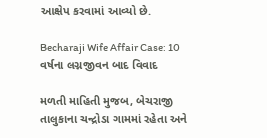આક્ષેપ કરવામાં આવ્યો છે.

Becharaji Wife Affair Case: 10 વર્ષના લગ્નજીવન બાદ વિવાદ

મળતી માહિતી મુજબ, બેચરાજી તાલુકાના ચન્દ્રોડા ગામમાં રહેતા અને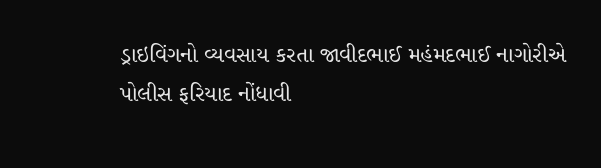ડ્રાઇવિંગનો વ્યવસાય કરતા જાવીદભાઈ મહંમદભાઈ નાગોરીએ પોલીસ ફરિયાદ નોંધાવી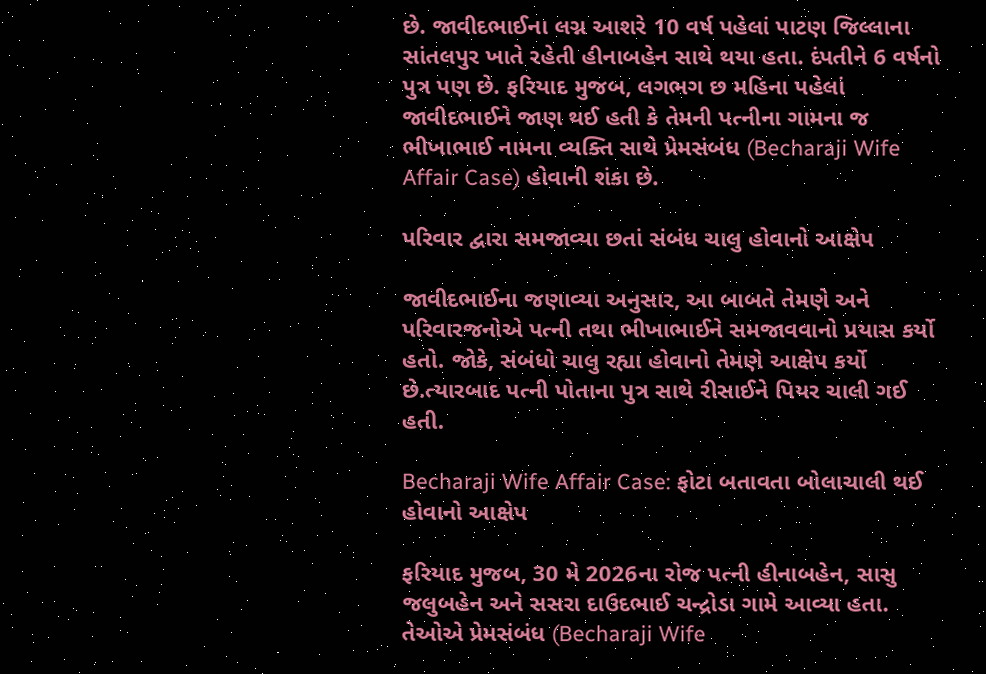છે. જાવીદભાઈના લગ્ન આશરે 10 વર્ષ પહેલાં પાટણ જિલ્લાના સાંતલપુર ખાતે રહેતી હીનાબહેન સાથે થયા હતા. દંપતીને 6 વર્ષનો પુત્ર પણ છે. ફરિયાદ મુજબ, લગભગ છ મહિના પહેલાં જાવીદભાઈને જાણ થઈ હતી કે તેમની પત્નીના ગામના જ ભીખાભાઈ નામના વ્યક્તિ સાથે પ્રેમસંબંધ (Becharaji Wife Affair Case) હોવાની શંકા છે.

પરિવાર દ્વારા સમજાવ્યા છતાં સંબંધ ચાલુ હોવાનો આક્ષેપ

જાવીદભાઈના જણાવ્યા અનુસાર, આ બાબતે તેમણે અને પરિવારજનોએ પત્ની તથા ભીખાભાઈને સમજાવવાનો પ્રયાસ કર્યો હતો. જોકે, સંબંધો ચાલુ રહ્યા હોવાનો તેમણે આક્ષેપ કર્યો છે.ત્યારબાદ પત્ની પોતાના પુત્ર સાથે રીસાઈને પિયર ચાલી ગઈ હતી.

Becharaji Wife Affair Case: ફોટા બતાવતા બોલાચાલી થઈ હોવાનો આક્ષેપ

ફરિયાદ મુજબ, 30 મે 2026ના રોજ પત્ની હીનાબહેન, સાસુ જલુબહેન અને સસરા દાઉદભાઈ ચન્દ્રોડા ગામે આવ્યા હતા. તેઓએ પ્રેમસંબંધ (Becharaji Wife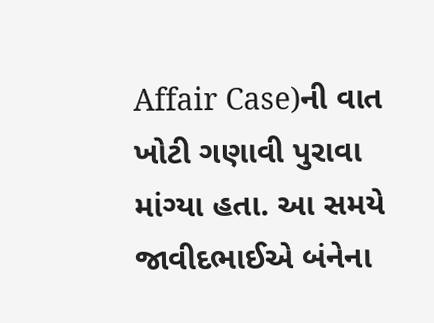Affair Case)ની વાત ખોટી ગણાવી પુરાવા માંગ્યા હતા. આ સમયે જાવીદભાઈએ બંનેના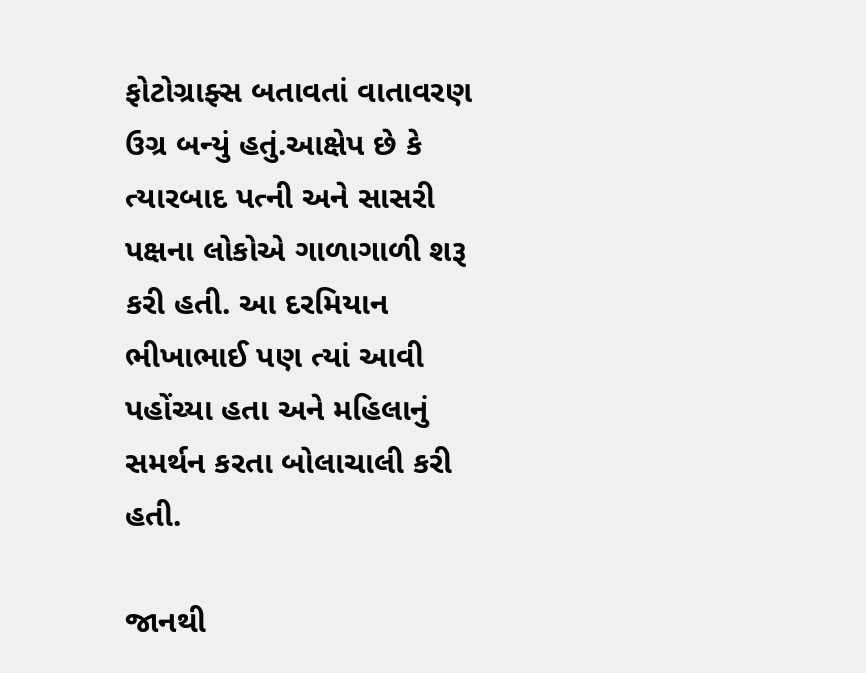ફોટોગ્રાફ્સ બતાવતાં વાતાવરણ ઉગ્ર બન્યું હતું.આક્ષેપ છે કે ત્યારબાદ પત્ની અને સાસરી પક્ષના લોકોએ ગાળાગાળી શરૂ કરી હતી. આ દરમિયાન ભીખાભાઈ પણ ત્યાં આવી પહોંચ્યા હતા અને મહિલાનું સમર્થન કરતા બોલાચાલી કરી હતી.

જાનથી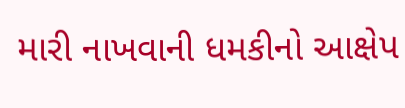મારી નાખવાની ધમકીનો આક્ષેપ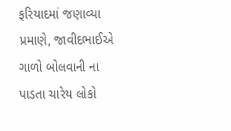ફરિયાદમાં જણાવ્યા પ્રમાણે, જાવીદભાઈએ ગાળો બોલવાની ના પાડતા ચારેય લોકો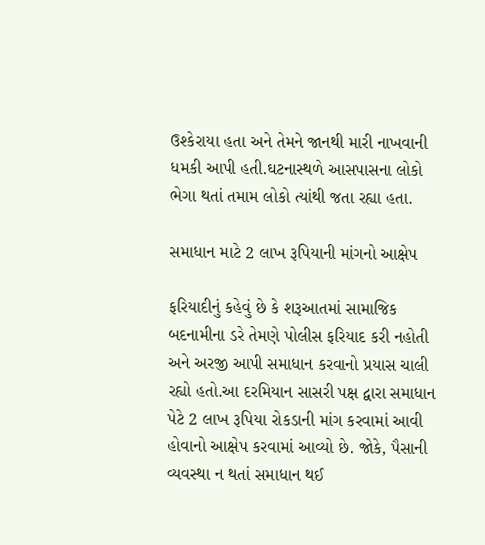ઉશ્કેરાયા હતા અને તેમને જાનથી મારી નાખવાની ધમકી આપી હતી.ઘટનાસ્થળે આસપાસના લોકો ભેગા થતાં તમામ લોકો ત્યાંથી જતા રહ્યા હતા.

સમાધાન માટે 2 લાખ રૂપિયાની માંગનો આક્ષેપ

ફરિયાદીનું કહેવું છે કે શરૂઆતમાં સામાજિક બદનામીના ડરે તેમણે પોલીસ ફરિયાદ કરી નહોતી અને અરજી આપી સમાધાન કરવાનો પ્રયાસ ચાલી રહ્યો હતો.આ દરમિયાન સાસરી પક્ષ દ્વારા સમાધાન પેટે 2 લાખ રૂપિયા રોકડાની માંગ કરવામાં આવી હોવાનો આક્ષેપ કરવામાં આવ્યો છે. જોકે, પૈસાની વ્યવસ્થા ન થતાં સમાધાન થઈ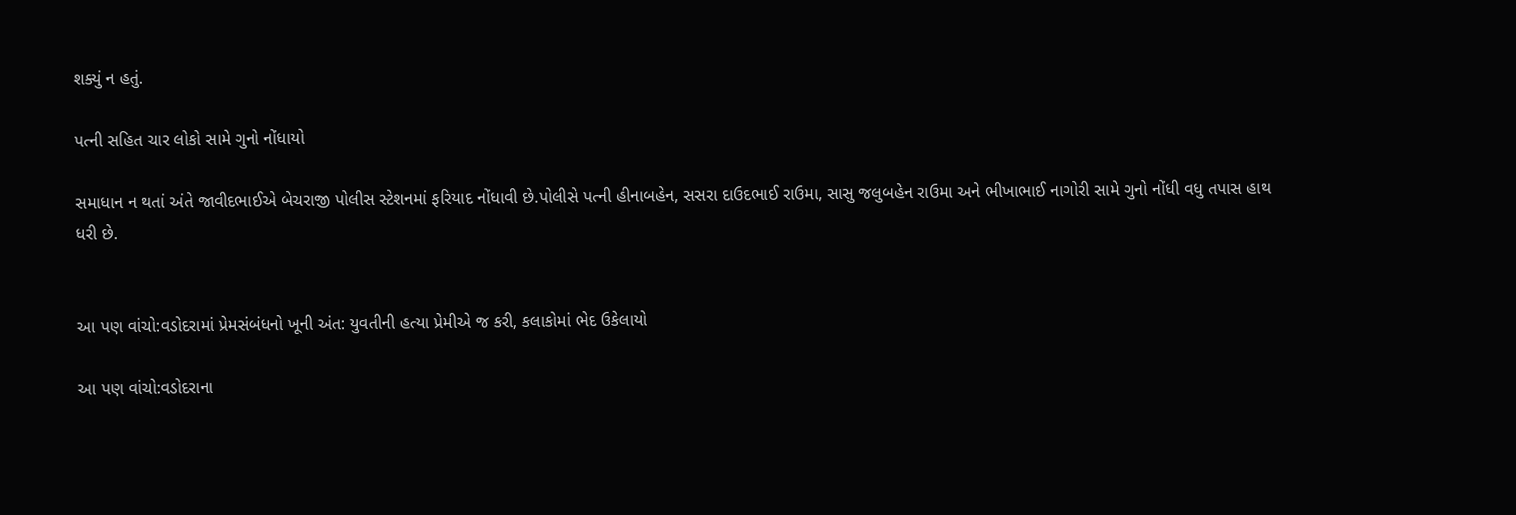શક્યું ન હતું.

પત્ની સહિત ચાર લોકો સામે ગુનો નોંધાયો

સમાધાન ન થતાં અંતે જાવીદભાઈએ બેચરાજી પોલીસ સ્ટેશનમાં ફરિયાદ નોંધાવી છે.પોલીસે પત્ની હીનાબહેન, સસરા દાઉદભાઈ રાઉમા, સાસુ જલુબહેન રાઉમા અને ભીખાભાઈ નાગોરી સામે ગુનો નોંધી વધુ તપાસ હાથ ધરી છે.


આ પણ વાંચો:વડોદરામાં પ્રેમસંબંધનો ખૂની અંત: યુવતીની હત્યા પ્રેમીએ જ કરી, કલાકોમાં ભેદ ઉકેલાયો

આ પણ વાંચો:વડોદરાના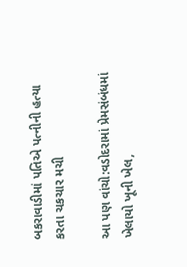બકરાવાડીમાં પતિએ પત્નીની હત્યા કરતા ચકચાર મચી

આ પણ વાંચો:વડોદરામાં પ્રેમસંબંધમાં ખેલાયો ખૂની ખેલ,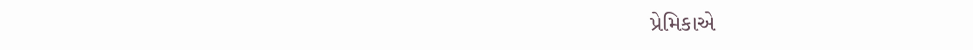પ્રેમિકાએ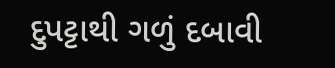દુપટ્ટાથી ગળું દબાવી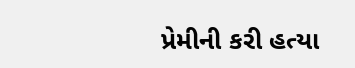પ્રેમીની કરી હત્યા